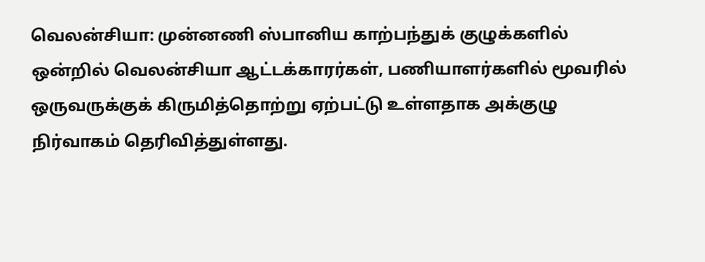வெலன்சியா: முன்னணி ஸ்பானிய காற்பந்துக் குழுக்களில் ஒன்றில் வெலன்சியா ஆட்டக்காரர்கள், பணியாளர்களில் மூவரில் ஒருவருக்குக் கிருமித்தொற்று ஏற்பட்டு உள்ளதாக அக்குழு நிர்வாகம் தெரிவித்துள்ளது.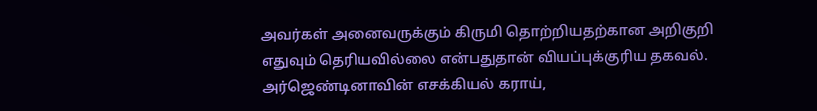அவர்கள் அனைவருக்கும் கிருமி தொற்றியதற்கான அறிகுறி எதுவும் தெரியவில்லை என்பதுதான் வியப்புக்குரிய தகவல்.
அர்ஜெண்டினாவின் எசக்கியல் கராய்,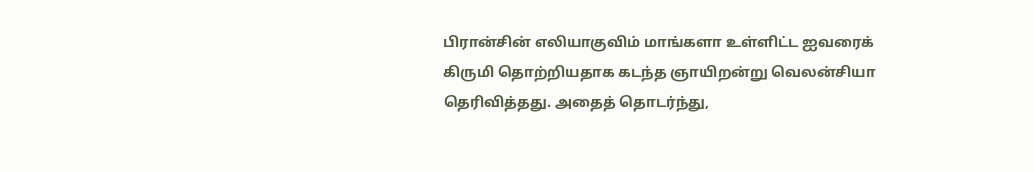பிரான்சின் எலியாகுவிம் மாங்களா உள்ளிட்ட ஐவரைக் கிருமி தொற்றியதாக கடந்த ஞாயிறன்று வெலன்சியா தெரிவித்தது. அதைத் தொடர்ந்து,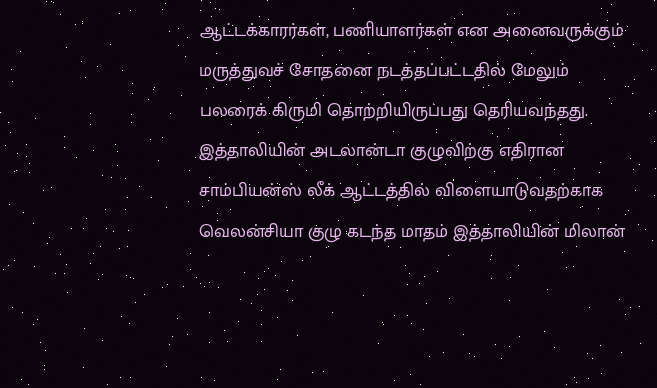ஆட்டக்காரர்கள், பணியாளர்கள் என அனைவருக்கும் மருத்துவச் சோதனை நடத்தப்பட்டதில் மேலும் பலரைக் கிருமி தொற்றியிருப்பது தெரியவந்தது.
இத்தாலியின் அடலான்டா குழுவிற்கு எதிரான சாம்பியன்ஸ் லீக் ஆட்டத்தில் விளையாடுவதற்காக வெலன்சியா குழு கடந்த மாதம் இத்தாலியின் மிலான்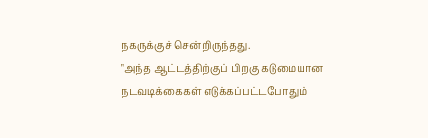நகருக்குச் சென்றிருந்தது.
"அந்த ஆட்டத்திற்குப் பிறகு கடுமையான நடவடிக்கைகள் எடுக்கப்பட்டபோதும்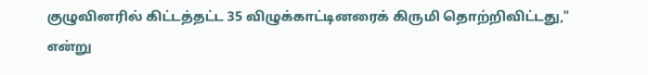குழுவினரில் கிட்டத்தட்ட 35 விழுக்காட்டினரைக் கிருமி தொற்றிவிட்டது," என்று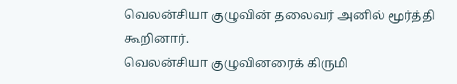வெலன்சியா குழுவின் தலைவர் அனில் மூர்த்தி கூறினார்.
வெலன்சியா குழுவினரைக் கிருமி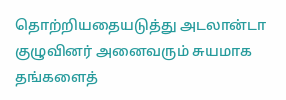தொற்றியதையடுத்து அடலான்டா குழுவினர் அனைவரும் சுயமாக தங்களைத்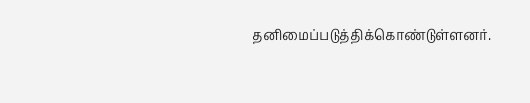தனிமைப்படுத்திக்கொண்டுள்ளனர்.